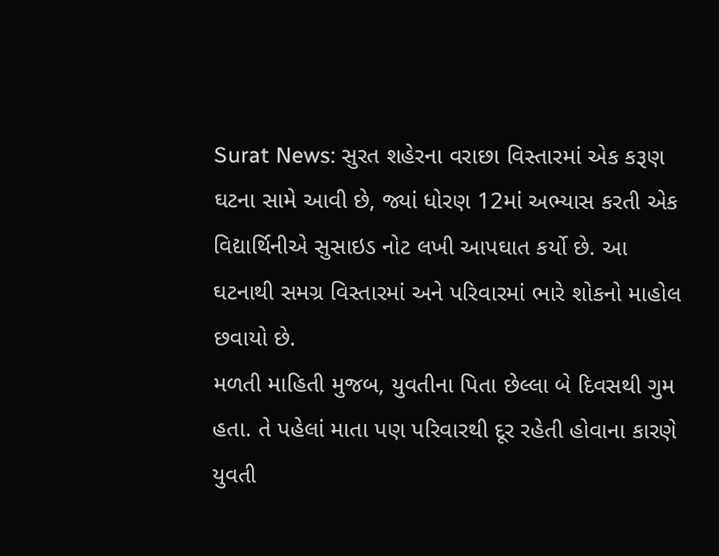Surat News: સુરત શહેરના વરાછા વિસ્તારમાં એક કરૂણ ઘટના સામે આવી છે, જ્યાં ધોરણ 12માં અભ્યાસ કરતી એક વિદ્યાર્થિનીએ સુસાઇડ નોટ લખી આપઘાત કર્યો છે. આ ઘટનાથી સમગ્ર વિસ્તારમાં અને પરિવારમાં ભારે શોકનો માહોલ છવાયો છે.
મળતી માહિતી મુજબ, યુવતીના પિતા છેલ્લા બે દિવસથી ગુમ હતા. તે પહેલાં માતા પણ પરિવારથી દૂર રહેતી હોવાના કારણે યુવતી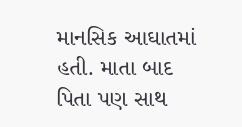માનસિક આઘાતમાં હતી. માતા બાદ પિતા પણ સાથ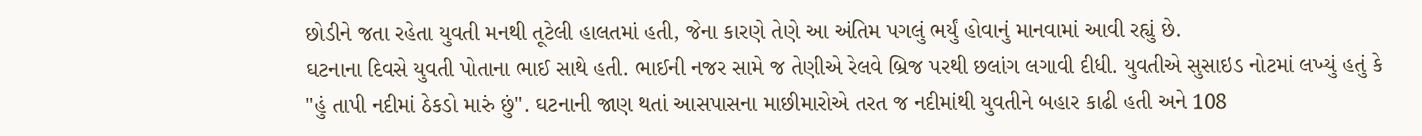છોડીને જતા રહેતા યુવતી મનથી તૂટેલી હાલતમાં હતી, જેના કારણે તેણે આ અંતિમ પગલું ભર્યું હોવાનું માનવામાં આવી રહ્યું છે.
ઘટનાના દિવસે યુવતી પોતાના ભાઈ સાથે હતી. ભાઈની નજર સામે જ તેણીએ રેલવે બ્રિજ પરથી છલાંગ લગાવી દીધી. યુવતીએ સુસાઇડ નોટમાં લખ્યું હતું કે "હું તાપી નદીમાં ઠેકડો મારું છું". ઘટનાની જાણ થતાં આસપાસના માછીમારોએ તરત જ નદીમાંથી યુવતીને બહાર કાઢી હતી અને 108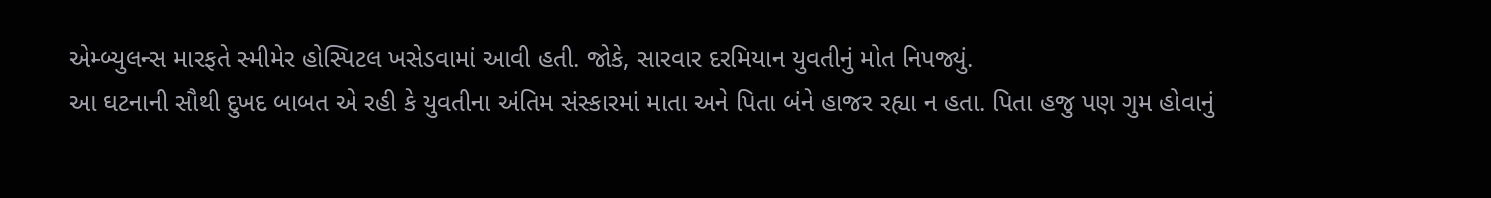એમ્બ્યુલન્સ મારફતે સ્મીમેર હોસ્પિટલ ખસેડવામાં આવી હતી. જોકે, સારવાર દરમિયાન યુવતીનું મોત નિપજ્યું.
આ ઘટનાની સૌથી દુખદ બાબત એ રહી કે યુવતીના અંતિમ સંસ્કારમાં માતા અને પિતા બંને હાજર રહ્યા ન હતા. પિતા હજુ પણ ગુમ હોવાનું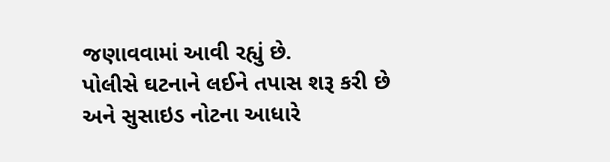જણાવવામાં આવી રહ્યું છે.
પોલીસે ઘટનાને લઈને તપાસ શરૂ કરી છે અને સુસાઇડ નોટના આધારે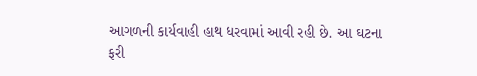આગળની કાર્યવાહી હાથ ધરવામાં આવી રહી છે. આ ઘટના ફરી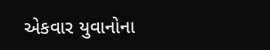એકવાર યુવાનોના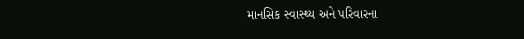માનસિક સ્વાસ્થ્ય અને પરિવારના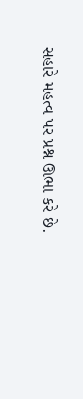સહારે મહત્વ પર પ્રશ્ન ઊભા કરે છે.